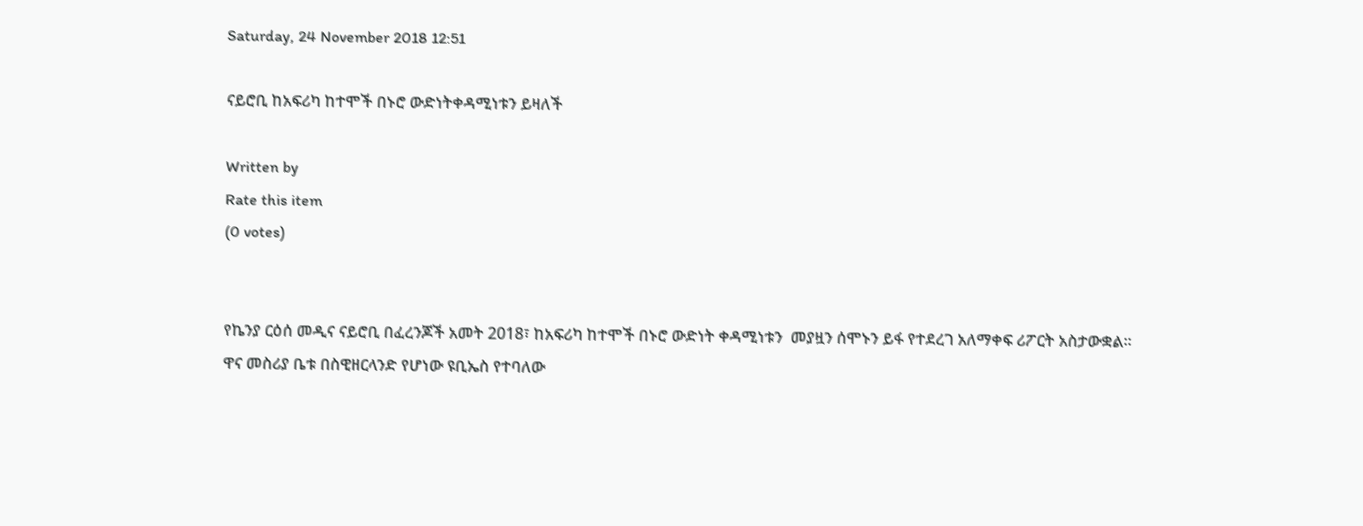Saturday, 24 November 2018 12:51

ናይሮቢ ከአፍሪካ ከተሞች በኑሮ ውድነትቀዳሚነቱን ይዛለች

Written by
Rate this item
(0 votes)


የኬንያ ርዕሰ መዲና ናይሮቢ በፈረንጆች አመት 2018፣ ከአፍሪካ ከተሞች በኑሮ ውድነት ቀዳሚነቱን  መያዟን ሰሞኑን ይፋ የተደረገ አለማቀፍ ሪፖርት አስታውቋል፡፡
ዋና መስሪያ ቤቱ በስዊዘርላንድ የሆነው ዩቢኤስ የተባለው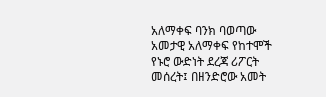አለማቀፍ ባንክ ባወጣው አመታዊ አለማቀፍ የከተሞች የኑሮ ውድነት ደረጃ ሪፖርት መሰረት፤ በዘንድሮው አመት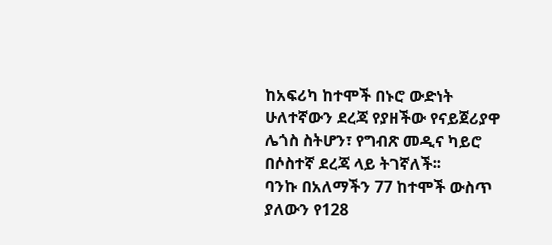ከአፍሪካ ከተሞች በኑሮ ውድነት ሁለተኛውን ደረጃ የያዘችው የናይጀሪያዋ ሌጎስ ስትሆን፣ የግብጽ መዲና ካይሮ በሶስተኛ ደረጃ ላይ ትገኛለች፡፡
ባንኩ በአለማችን 77 ከተሞች ውስጥ ያለውን የ128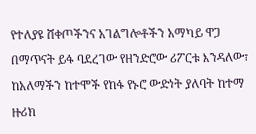የተለያዩ ሸቀጦችንና አገልግሎቶችን አማካይ ዋጋ በማጥናት ይፋ ባደረገው የዘንድሮው ሪፖርቱ እንዳለው፣ ከአለማችን ከተሞች የከፋ የኑሮ ውድነት ያለባት ከተማ ዙሪክ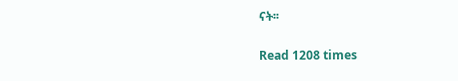ናት፡፡


Read 1208 times